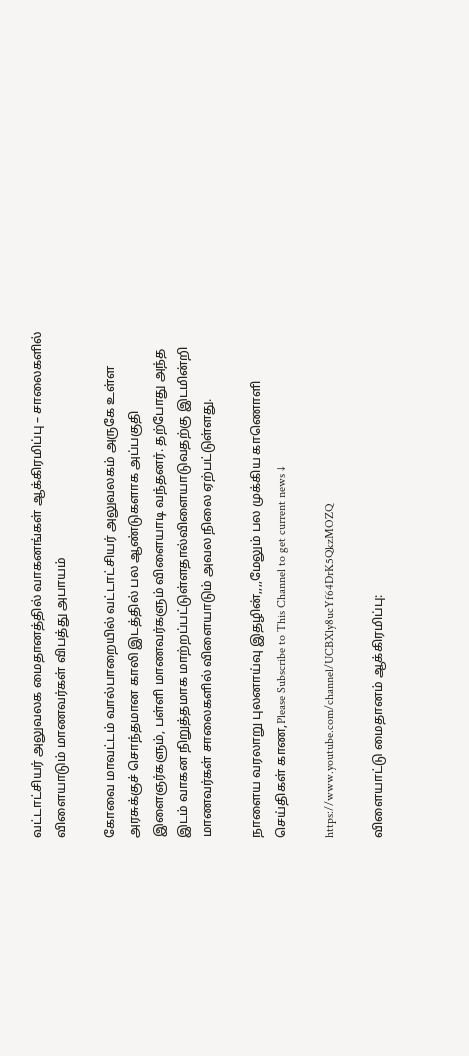வட்டாட்சியர் அலுவலக மைதானத்தில் வாகனங்கள் ஆக்கிரமிப்பு – சாலைகளில் விளையாடும் மாணவர்கள் விபத்து அபாயம்

கோவை மாவட்டம் வால்பாறையில் வட்டாட்சியர் அலுவலகம் அருகே உள்ள அரசுக்குச் சொந்தமான காலி இடத்தில் பல ஆண்டுகளாக அப்பகுதி இளைஞர்களும், பள்ளி மாணவர்களும் விளையாடி வந்தனர். தற்போது அந்த இடம் வாகன நிறுத்தமாக மாற்றப்பட்டுள்ளதால்விளையாடுவதற்கு இடமின்றி மாணவர்கள் சாலைகளில் விளையாடும் அவல நிலை ஏற்பட்டுள்ளது.

நாளைய வரலாறு புலனாய்வு இதழின்,,,,மேலும் பல முக்கிய காணொளி செய்திகள் காண,Please Subscribe to This Channel to get current news ↓

https://www.youtube.com/channel/UCBXly8ucYf64DrK5QkzMOZQ

விளையாட்டு மைதானம் ஆக்கிரமிப்பு: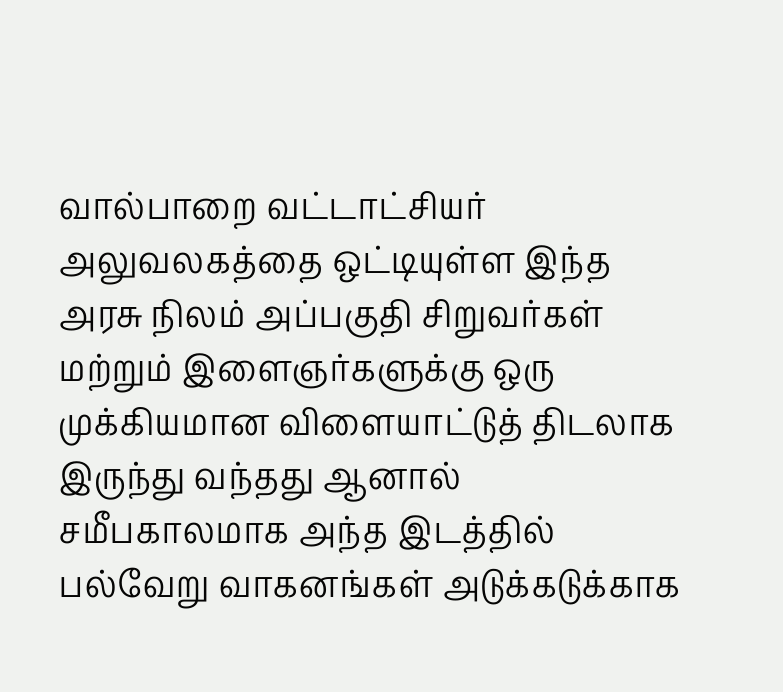வால்பாறை வட்டாட்சியர் அலுவலகத்தை ஒட்டியுள்ள இந்த அரசு நிலம் அப்பகுதி சிறுவர்கள் மற்றும் இளைஞர்களுக்கு ஒரு முக்கியமான விளையாட்டுத் திடலாக இருந்து வந்தது ஆனால் சமீபகாலமாக அந்த இடத்தில் பல்வேறு வாகனங்கள் அடுக்கடுக்காக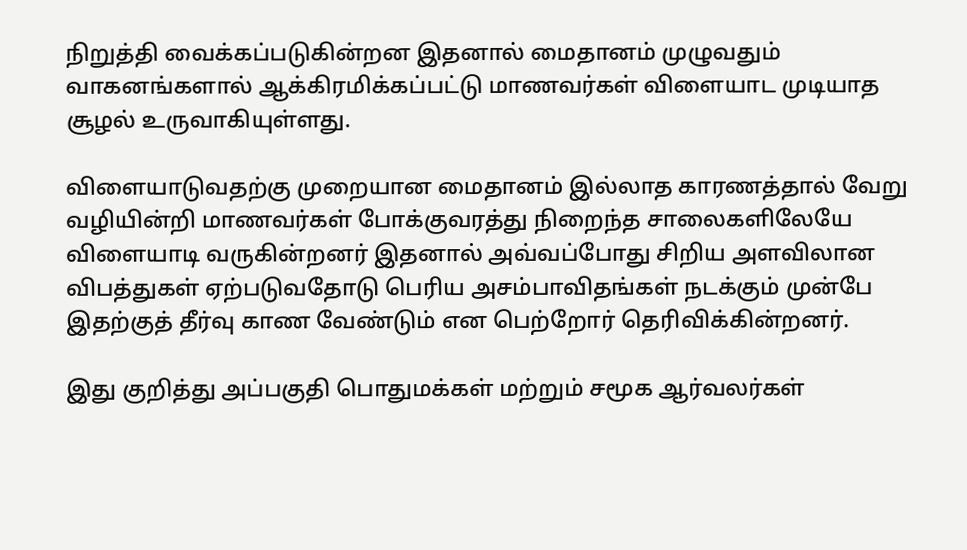நிறுத்தி வைக்கப்படுகின்றன இதனால் மைதானம் முழுவதும் வாகனங்களால் ஆக்கிரமிக்கப்பட்டு மாணவர்கள் விளையாட முடியாத சூழல் உருவாகியுள்ளது.

விளையாடுவதற்கு முறையான மைதானம் இல்லாத காரணத்தால் வேறு வழியின்றி மாணவர்கள் போக்குவரத்து நிறைந்த சாலைகளிலேயே விளையாடி வருகின்றனர் இதனால் அவ்வப்போது சிறிய அளவிலான விபத்துகள் ஏற்படுவதோடு பெரிய அசம்பாவிதங்கள் நடக்கும் முன்பே இதற்குத் தீர்வு காண வேண்டும் என பெற்றோர் தெரிவிக்கின்றனர்.

இது குறித்து அப்பகுதி பொதுமக்கள் மற்றும் சமூக ஆர்வலர்கள்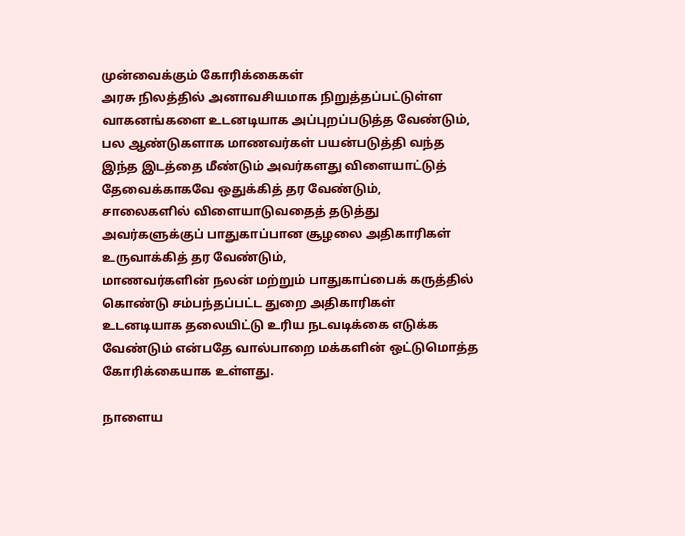முன்வைக்கும் கோரிக்கைகள்
அரசு நிலத்தில் அனாவசியமாக நிறுத்தப்பட்டுள்ள வாகனங்களை உடனடியாக அப்புறப்படுத்த வேண்டும், பல ஆண்டுகளாக மாணவர்கள் பயன்படுத்தி வந்த இந்த இடத்தை மீண்டும் அவர்களது விளையாட்டுத் தேவைக்காகவே ஒதுக்கித் தர வேண்டும்,
சாலைகளில் விளையாடுவதைத் தடுத்து அவர்களுக்குப் பாதுகாப்பான சூழலை அதிகாரிகள் உருவாக்கித் தர வேண்டும்,
மாணவர்களின் நலன் மற்றும் பாதுகாப்பைக் கருத்தில் கொண்டு சம்பந்தப்பட்ட துறை அதிகாரிகள் உடனடியாக தலையிட்டு உரிய நடவடிக்கை எடுக்க வேண்டும் என்பதே வால்பாறை மக்களின் ஒட்டுமொத்த கோரிக்கையாக உள்ளது.

நாளைய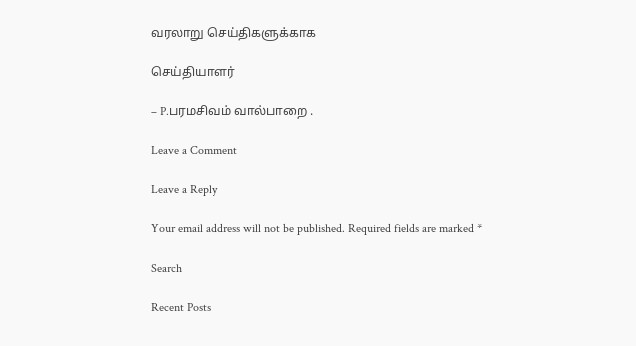வரலாறு செய்திகளுக்காக

செய்தியாளர்

– P.பரமசிவம் வால்பாறை .

Leave a Comment

Leave a Reply

Your email address will not be published. Required fields are marked *

Search

Recent Posts